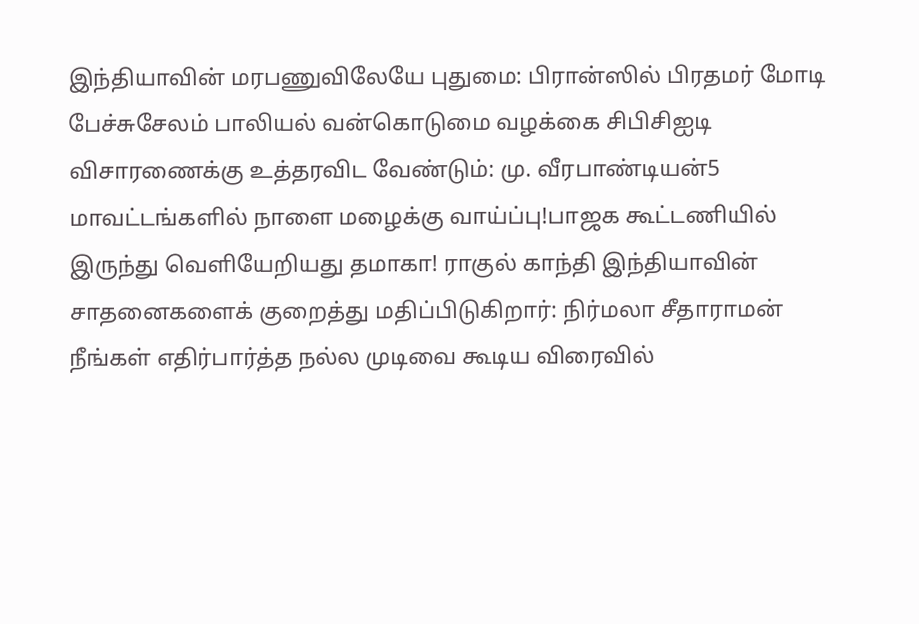இந்தியாவின் மரபணுவிலேயே புதுமை: பிரான்ஸில் பிரதமர் மோடி பேச்சுசேலம் பாலியல் வன்கொடுமை வழக்கை சிபிசிஐடி விசாரணைக்கு உத்தரவிட வேண்டும்: மு. வீரபாண்டியன்5 மாவட்டங்களில் நாளை மழைக்கு வாய்ப்பு!பாஜக கூட்டணியில் இருந்து வெளியேறியது தமாகா! ராகுல் காந்தி இந்தியாவின் சாதனைகளைக் குறைத்து மதிப்பிடுகிறார்: நிர்மலா சீதாராமன் நீங்கள் எதிர்பார்த்த நல்ல முடிவை கூடிய விரைவில்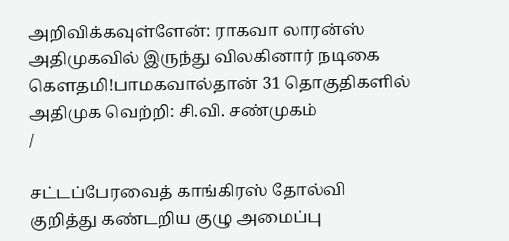அறிவிக்கவுள்ளேன்: ராகவா லாரன்ஸ் அதிமுகவில் இருந்து விலகினார் நடிகை கெளதமி!பாமகவால்தான் 31 தொகுதிகளில் அதிமுக வெற்றி: சி.வி. சண்முகம்
/

சட்டப்பேரவைத் காங்கிரஸ் தோல்வி குறித்து கண்டறிய குழு அமைப்பு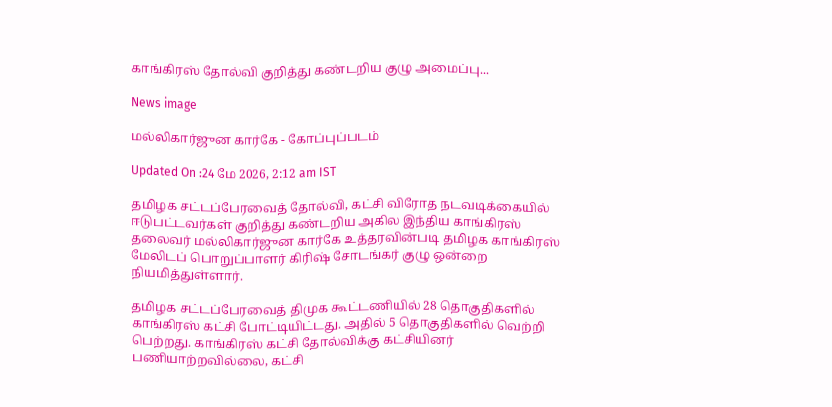காங்கிரஸ் தோல்வி குறித்து கண்டறிய குழு அமைப்பு...

News image

மல்லிகார்ஜுன கார்கே - கோப்புப்படம்

Updated On :24 மே 2026, 2:12 am IST

தமிழக சட்டப்பேரவைத் தோல்வி, கட்சி விரோத நடவடிக்கையில் ஈடுபட்டவர்கள் குறித்து கண்டறிய அகில இந்திய காங்கிரஸ் தலைவர் மல்லிகார்ஜுன கார்கே உத்தரவின்படி தமிழக காங்கிரஸ் மேலிடப் பொறுப்பாளர் கிரிஷ் சோடங்கர் குழு ஒன்றை நியமித்துள்ளார்.

தமிழக சட்டப்பேரவைத் திமுக கூட்டணியில் 28 தொகுதிகளில் காங்கிரஸ் கட்சி போட்டியிட்டது. அதில் 5 தொகுதிகளில் வெற்றி பெற்றது. காங்கிரஸ் கட்சி தோல்விக்கு கட்சியினர் பணியாற்றவில்லை, கட்சி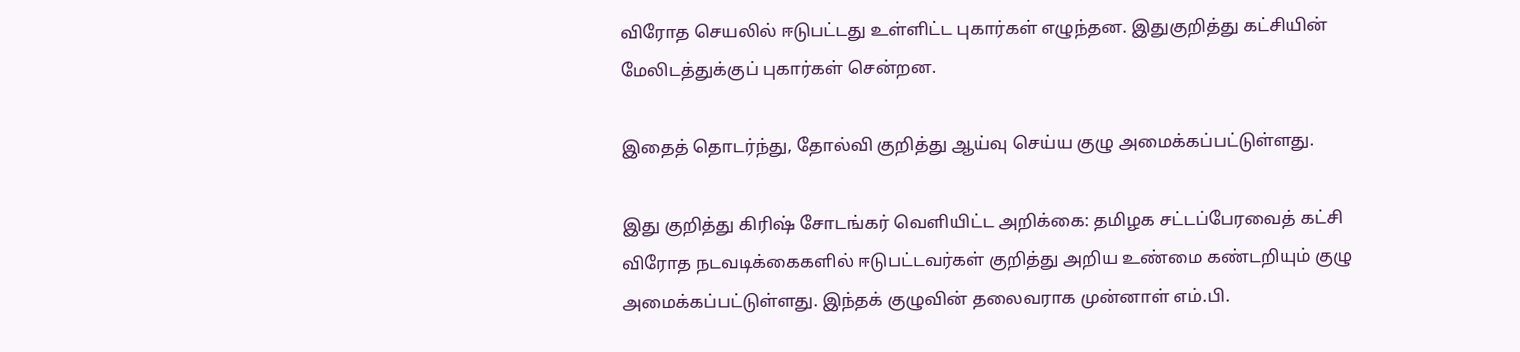விரோத செயலில் ஈடுபட்டது உள்ளிட்ட புகார்கள் எழுந்தன. இதுகுறித்து கட்சியின் மேலிடத்துக்குப் புகார்கள் சென்றன.

இதைத் தொடர்ந்து, தோல்வி குறித்து ஆய்வு செய்ய குழு அமைக்கப்பட்டுள்ளது.

இது குறித்து கிரிஷ் சோடங்கர் வெளியிட்ட அறிக்கை: தமிழக சட்டப்பேரவைத் கட்சி விரோத நடவடிக்கைகளில் ஈடுபட்டவர்கள் குறித்து அறிய உண்மை கண்டறியும் குழு அமைக்கப்பட்டுள்ளது. இந்தக் குழுவின் தலைவராக முன்னாள் எம்.பி.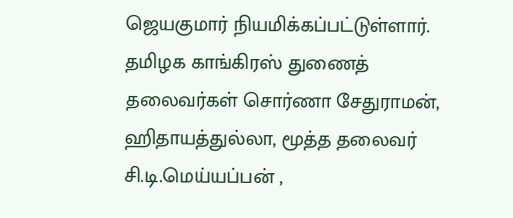ஜெயகுமார் நியமிக்கப்பட்டுள்ளார். தமிழக காங்கிரஸ் துணைத் தலைவர்கள் சொர்ணா சேதுராமன், ஹிதாயத்துல்லா, மூத்த தலைவர் சி.டி.மெய்யப்பன் ,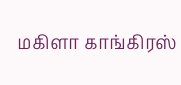மகிளா காங்கிரஸ்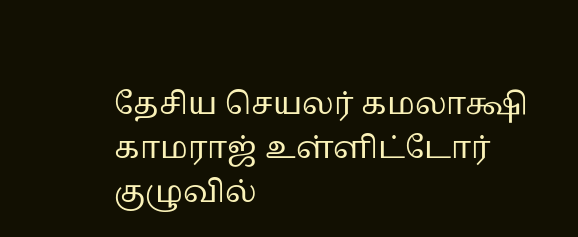தேசிய செயலர் கமலாக்ஷி காமராஜ் உள்ளிட்டோர் குழுவில்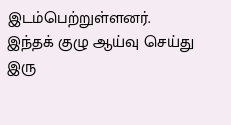இடம்பெற்றுள்ளனர். இந்தக் குழு ஆய்வு செய்து இரு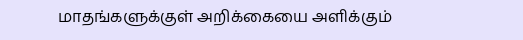மாதங்களுக்குள் அறிக்கையை அளிக்கும்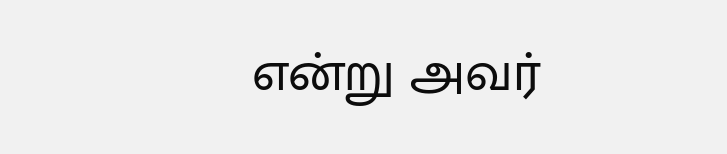என்று அவர்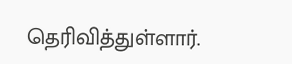தெரிவித்துள்ளார்.